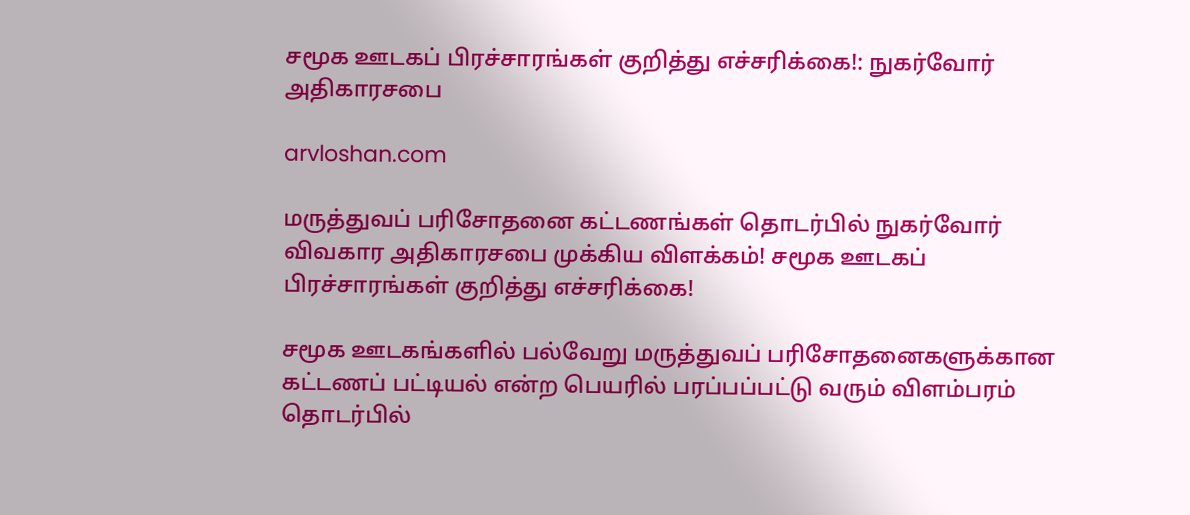சமூக ஊடகப் பிரச்சாரங்கள் குறித்து எச்சரிக்கை!: நுகர்வோர் அதிகாரசபை

arvloshan.com

மருத்துவப் பரிசோதனை கட்டணங்கள் தொடர்பில் நுகர்வோர் விவகார அதிகாரசபை முக்கிய விளக்கம்! சமூக ஊடகப் பிரச்சாரங்கள் குறித்து எச்சரிக்கை!

சமூக ஊடகங்களில் பல்வேறு மருத்துவப் பரிசோதனைகளுக்கான கட்டணப் பட்டியல் என்ற பெயரில் பரப்பப்பட்டு வரும் விளம்பரம் தொடர்பில்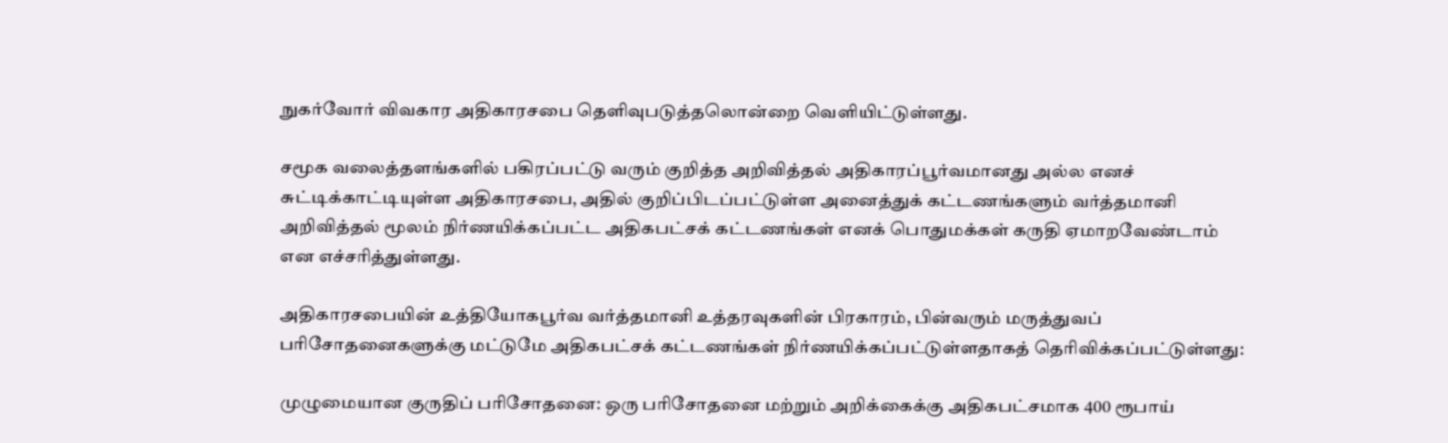நுகர்வோர் விவகார அதிகாரசபை தெளிவுபடுத்தலொன்றை வெளியிட்டுள்ளது.

சமூக வலைத்தளங்களில் பகிரப்பட்டு வரும் குறித்த அறிவித்தல் அதிகாரப்பூர்வமானது அல்ல எனச் சுட்டிக்காட்டியுள்ள அதிகாரசபை, அதில் குறிப்பிடப்பட்டுள்ள அனைத்துக் கட்டணங்களும் வர்த்தமானி அறிவித்தல் மூலம் நிர்ணயிக்கப்பட்ட அதிகபட்சக் கட்டணங்கள் எனக் பொதுமக்கள் கருதி ஏமாறவேண்டாம் என எச்சரித்துள்ளது.

அதிகாரசபையின் உத்தியோகபூர்வ வர்த்தமானி உத்தரவுகளின் பிரகாரம், பின்வரும் மருத்துவப் பரிசோதனைகளுக்கு மட்டுமே அதிகபட்சக் கட்டணங்கள் நிர்ணயிக்கப்பட்டுள்ளதாகத் தெரிவிக்கப்பட்டுள்ளது:

முழுமையான குருதிப் பரிசோதனை: ஒரு பரிசோதனை மற்றும் அறிக்கைக்கு அதிகபட்சமாக 400 ரூபாய்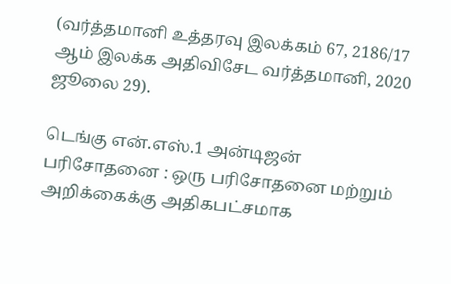(வர்த்தமானி உத்தரவு இலக்கம் 67, 2186/17 ஆம் இலக்க அதிவிசேட வர்த்தமானி, 2020 ஜூலை 29).

டெங்கு என்.எஸ்.1 அன்டிஜன் பரிசோதனை : ஒரு பரிசோதனை மற்றும் அறிக்கைக்கு அதிகபட்சமாக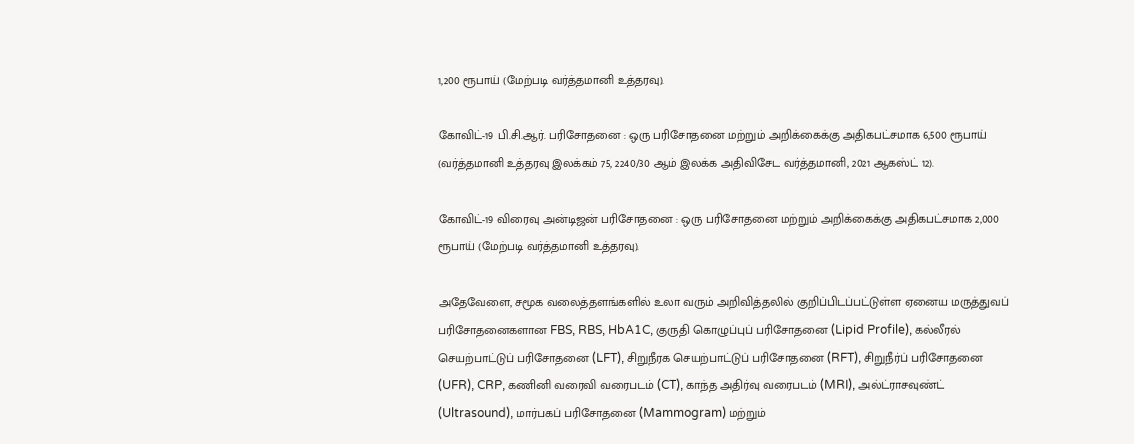1,200 ரூபாய் (மேற்படி வர்த்தமானி உத்தரவு).

கோவிட்-19 பி.சி.ஆர். பரிசோதனை : ஒரு பரிசோதனை மற்றும் அறிக்கைக்கு அதிகபட்சமாக 6,500 ரூபாய் (வர்த்தமானி உத்தரவு இலக்கம் 75, 2240/30 ஆம் இலக்க அதிவிசேட வர்த்தமானி, 2021 ஆகஸ்ட் 12).

கோவிட்-19 விரைவு அன்டிஜன் பரிசோதனை : ஒரு பரிசோதனை மற்றும் அறிக்கைக்கு அதிகபட்சமாக 2,000 ரூபாய் (மேற்படி வர்த்தமானி உத்தரவு).

அதேவேளை, சமூக வலைத்தளங்களில் உலா வரும் அறிவித்தலில் குறிப்பிடப்பட்டுள்ள ஏனைய மருத்துவப் பரிசோதனைகளான FBS, RBS, HbA1C, குருதி கொழுப்புப் பரிசோதனை (Lipid Profile), கல்லீரல் செயற்பாட்டுப் பரிசோதனை (LFT), சிறுநீரக செயற்பாட்டுப் பரிசோதனை (RFT), சிறுநீர்ப் பரிசோதனை (UFR), CRP, கணினி வரைவி வரைபடம் (CT), காந்த அதிர்வு வரைபடம் (MRI), அல்ட்ராசவுண்ட் (Ultrasound), மார்பகப் பரிசோதனை (Mammogram) மற்றும்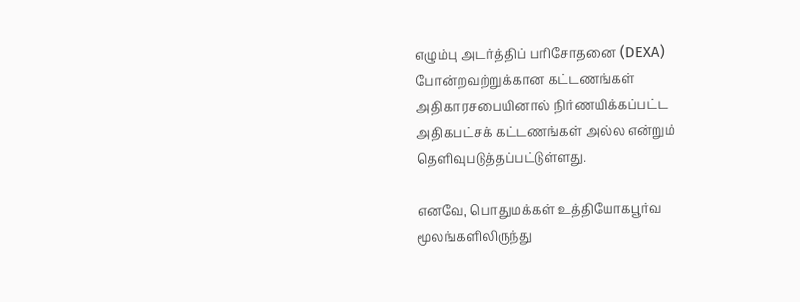எழும்பு அடர்த்திப் பரிசோதனை (DEXA) போன்றவற்றுக்கான கட்டணங்கள் அதிகாரசபையினால் நிர்ணயிக்கப்பட்ட அதிகபட்சக் கட்டணங்கள் அல்ல என்றும் தெளிவுபடுத்தப்பட்டுள்ளது.

எனவே, பொதுமக்கள் உத்தியோகபூர்வ மூலங்களிலிருந்து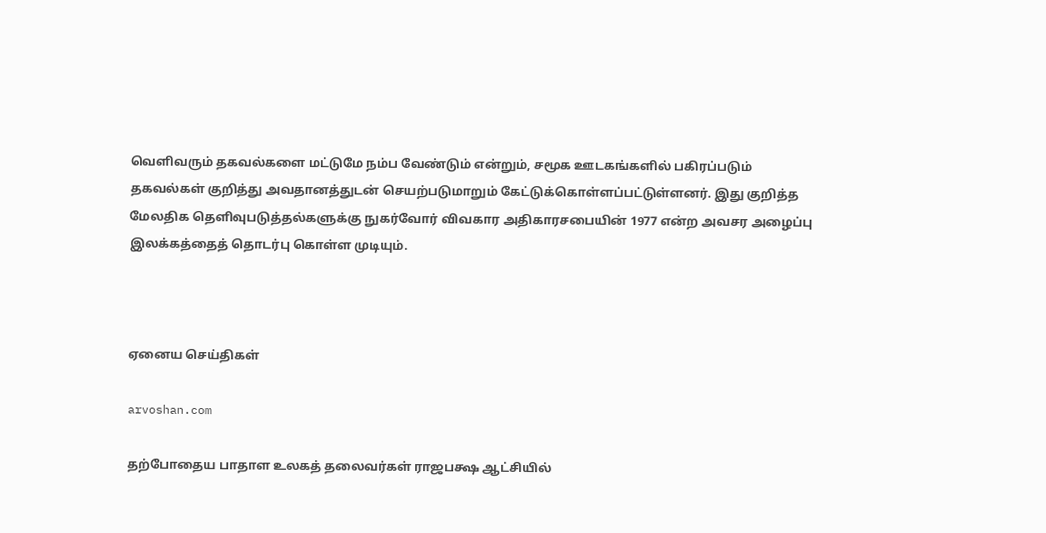வெளிவரும் தகவல்களை மட்டுமே நம்ப வேண்டும் என்றும், சமூக ஊடகங்களில் பகிரப்படும் தகவல்கள் குறித்து அவதானத்துடன் செயற்படுமாறும் கேட்டுக்கொள்ளப்பட்டுள்ளனர். இது குறித்த மேலதிக தெளிவுபடுத்தல்களுக்கு நுகர்வோர் விவகார அதிகாரசபையின் 1977 என்ற அவசர அழைப்பு இலக்கத்தைத் தொடர்பு கொள்ள முடியும்.



ஏனைய செய்திகள்

arvoshan.com

தற்போதைய பாதாள உலகத் தலைவர்கள் ராஜபக்ஷ ஆட்சியில்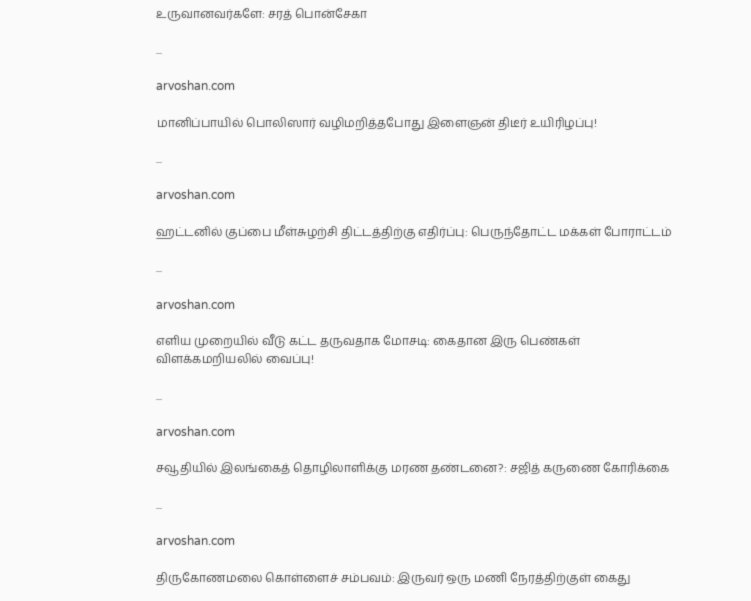உருவானவர்களே: சரத் பொன்சேகா

...

arvoshan.com

மானிப்பாயில் பொலிஸார் வழிமறித்தபோது இளைஞன் திடீர் உயிரிழப்பு!

...

arvoshan.com

ஹட்டனில் குப்பை மீள்சுழற்சி திட்டத்திற்கு எதிர்ப்பு: பெருந்தோட்ட மக்கள் போராட்டம்

...

arvoshan.com

எளிய முறையில் வீடு கட்ட தருவதாக மோசடி: கைதான இரு பெண்கள் விளக்கமறியலில் வைப்பு!

...

arvoshan.com

சவூதியில் இலங்கைத் தொழிலாளிக்கு மரண தண்டனை?: சஜித் கருணை கோரிக்கை

...

arvoshan.com

திருகோணமலை கொள்ளைச் சம்பவம்: இருவர் ஒரு மணி நேரத்திற்குள் கைது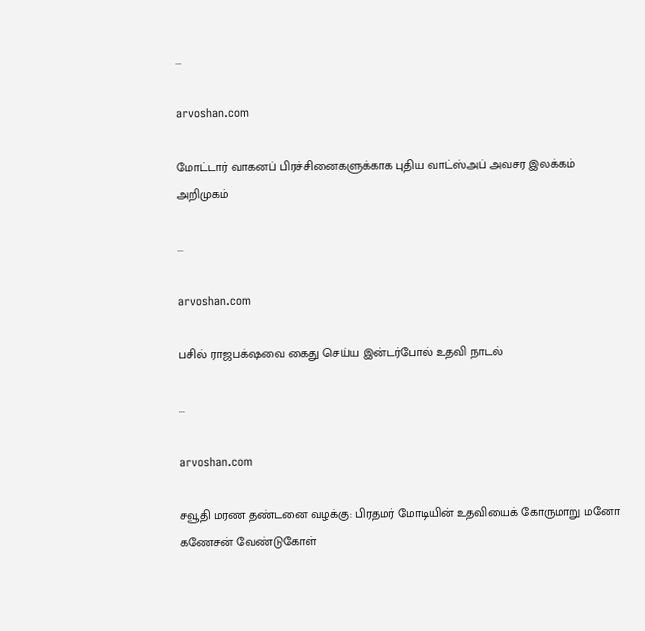...

arvoshan.com

மோட்டார் வாகனப் பிரச்சினைகளுக்காக புதிய வாட்ஸ்அப் அவசர இலக்கம் அறிமுகம்

...

arvoshan.com

பசில் ராஜபக்‌ஷவை கைது செய்ய இன்டர்போல் உதவி நாடல்

...

arvoshan.com

சவூதி மரண தண்டனை வழக்கு: பிரதமர் மோடியின் உதவியைக் கோருமாறு மனோ கணேசன் வேண்டுகோள்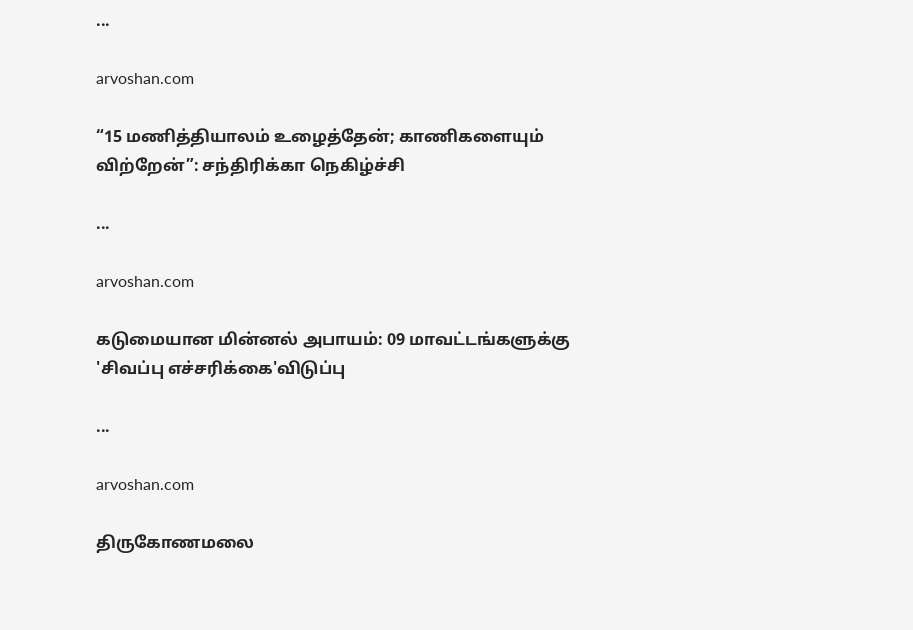...

arvoshan.com

“15 மணித்தியாலம் உழைத்தேன்; காணிகளையும் விற்றேன்”: சந்திரிக்கா நெகிழ்ச்சி

...

arvoshan.com

கடுமையான மின்னல் அபாயம்: 09 மாவட்டங்களுக்கு 'சிவப்பு எச்சரிக்கை'விடுப்பு

...

arvoshan.com

திருகோணமலை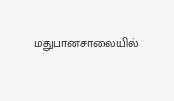மதுபானசாலையில்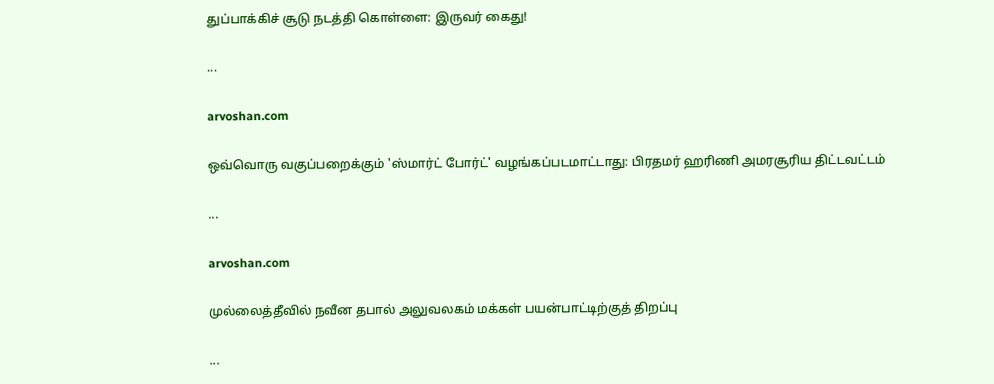துப்பாக்கிச் சூடு நடத்தி கொள்ளை: இருவர் கைது!

...

arvoshan.com

ஒவ்வொரு வகுப்பறைக்கும் 'ஸ்மார்ட் போர்ட்' வழங்கப்படமாட்டாது: பிரதமர் ஹரிணி அமரசூரிய திட்டவட்டம்

...

arvoshan.com

முல்லைத்தீவில் நவீன தபால் அலுவலகம் மக்கள் பயன்பாட்டிற்குத் திறப்பு

...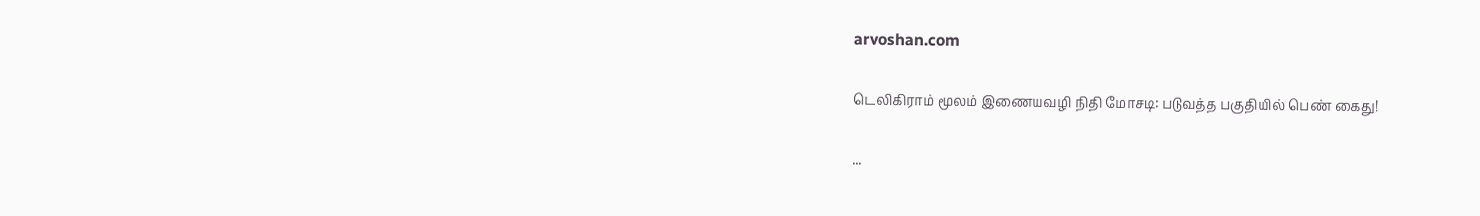arvoshan.com

டெலிகிராம் மூலம் இணையவழி நிதி மோசடி: படுவத்த பகுதியில் பெண் கைது!

...